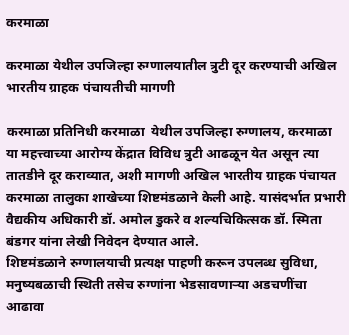करमाळा

करमाळा येथील उपजिल्हा रुग्णालयातील त्रुटी दूर करण्याची अखिल भारतीय ग्राहक पंचायतीची मागणी

करमाळा प्रतिनिधी करमाळा  येथील उपजिल्हा रुग्णालय, करमाळा या महत्त्वाच्या आरोग्य केंद्रात विविध त्रुटी आढळून येत असून त्या तातडीने दूर कराव्यात, अशी मागणी अखिल भारतीय ग्राहक पंचायत करमाळा तालुका शाखेच्या शिष्टमंडळाने केली आहे. यासंदर्भात प्रभारी वैद्यकीय अधिकारी डॉ. अमोल डुकरे व शल्यचिकित्सक डॉ. स्मिता बंडगर यांना लेखी निवेदन देण्यात आले.
शिष्टमंडळाने रुग्णालयाची प्रत्यक्ष पाहणी करून उपलब्ध सुविधा, मनुष्यबळाची स्थिती तसेच रुग्णांना भेडसावणाऱ्या अडचणींचा आढावा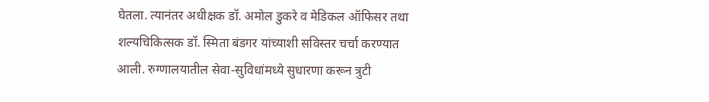घेतला. त्यानंतर अधीक्षक डॉ. अमोल डुकरे व मेडिकल ऑफिसर तथा शल्यचिकित्सक डॉ. स्मिता बंडगर यांच्याशी सविस्तर चर्चा करण्यात आली. रुग्णालयातील सेवा-सुविधांमध्ये सुधारणा करून त्रुटी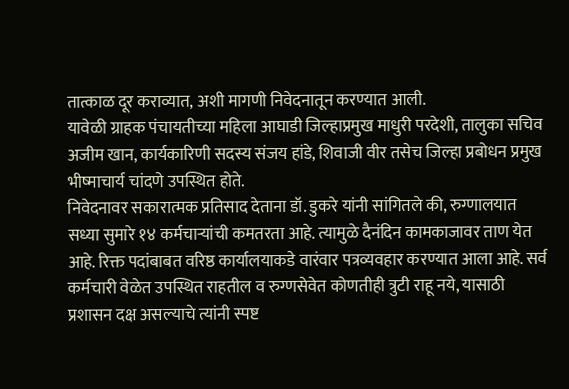तात्काळ दूर कराव्यात, अशी मागणी निवेदनातून करण्यात आली.
यावेळी ग्राहक पंचायतीच्या महिला आघाडी जिल्हाप्रमुख माधुरी परदेशी, तालुका सचिव अजीम खान, कार्यकारिणी सदस्य संजय हांडे, शिवाजी वीर तसेच जिल्हा प्रबोधन प्रमुख भीष्माचार्य चांदणे उपस्थित होते.
निवेदनावर सकारात्मक प्रतिसाद देताना डॉ. डुकरे यांनी सांगितले की, रुग्णालयात सध्या सुमारे १४ कर्मचाऱ्यांची कमतरता आहे. त्यामुळे दैनंदिन कामकाजावर ताण येत आहे. रिक्त पदांबाबत वरिष्ठ कार्यालयाकडे वारंवार पत्रव्यवहार करण्यात आला आहे. सर्व कर्मचारी वेळेत उपस्थित राहतील व रुग्णसेवेत कोणतीही त्रुटी राहू नये, यासाठी प्रशासन दक्ष असल्याचे त्यांनी स्पष्ट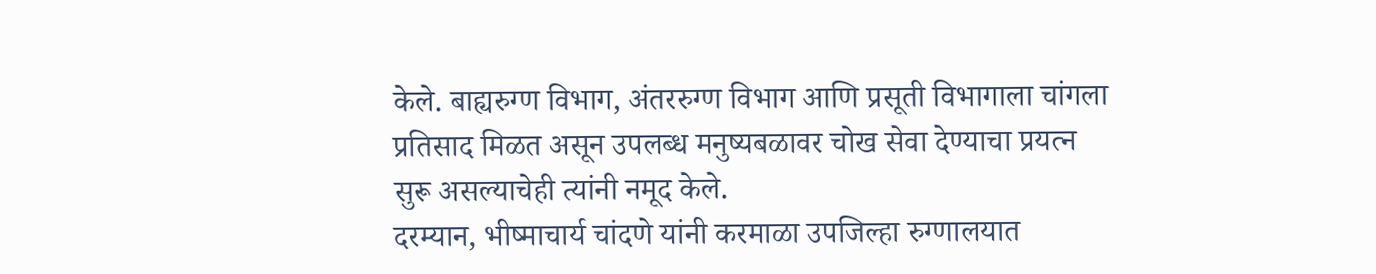केले. बाह्यरुग्ण विभाग, अंतररुग्ण विभाग आणि प्रसूती विभागाला चांगला प्रतिसाद मिळत असून उपलब्ध मनुष्यबळावर चोख सेवा देण्याचा प्रयत्न सुरू असल्याचेही त्यांनी नमूद केले.
दरम्यान, भीष्माचार्य चांदणे यांनी करमाळा उपजिल्हा रुग्णालयात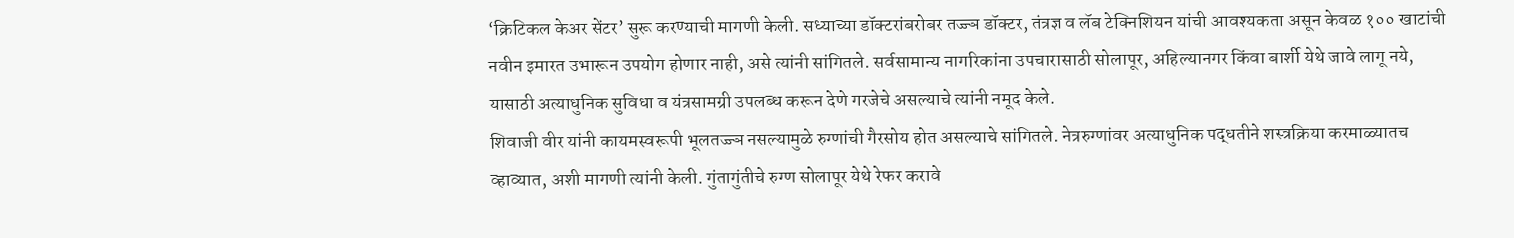‘क्रिटिकल केअर सेंटर’ सुरू करण्याची मागणी केली. सध्याच्या डॉक्टरांबरोबर तज्ज्ञ डॉक्टर, तंत्रज्ञ व लॅब टेक्निशियन यांची आवश्यकता असून केवळ १०० खाटांची नवीन इमारत उभारून उपयोग होणार नाही, असे त्यांनी सांगितले. सर्वसामान्य नागरिकांना उपचारासाठी सोलापूर, अहिल्यानगर किंवा बार्शी येथे जावे लागू नये, यासाठी अत्याधुनिक सुविधा व यंत्रसामग्री उपलब्ध करून देणे गरजेचे असल्याचे त्यांनी नमूद केले.
शिवाजी वीर यांनी कायमस्वरूपी भूलतज्ज्ञ नसल्यामुळे रुग्णांची गैरसोय होत असल्याचे सांगितले. नेत्ररुग्णांवर अत्याधुनिक पद्धतीने शस्त्रक्रिया करमाळ्यातच व्हाव्यात, अशी मागणी त्यांनी केली. गुंतागुंतीचे रुग्ण सोलापूर येथे रेफर करावे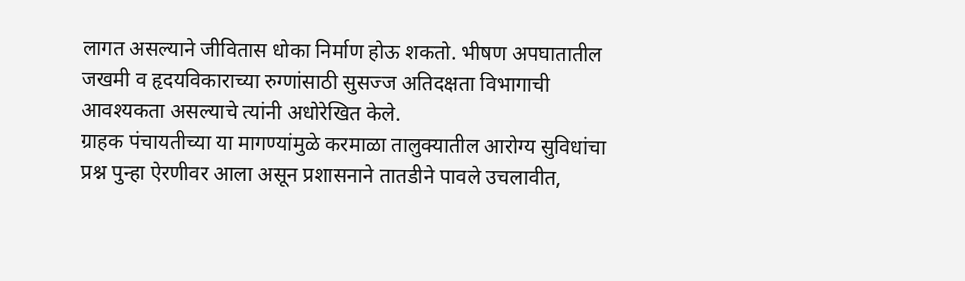लागत असल्याने जीवितास धोका निर्माण होऊ शकतो. भीषण अपघातातील जखमी व हृदयविकाराच्या रुग्णांसाठी सुसज्ज अतिदक्षता विभागाची आवश्यकता असल्याचे त्यांनी अधोरेखित केले.
ग्राहक पंचायतीच्या या मागण्यांमुळे करमाळा तालुक्यातील आरोग्य सुविधांचा प्रश्न पुन्हा ऐरणीवर आला असून प्रशासनाने तातडीने पावले उचलावीत,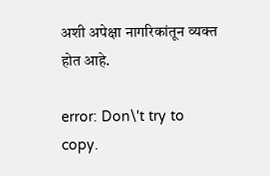अशी अपेक्षा नागरिकांतून व्यक्त होत आहे.

error: Don\'t try to copy.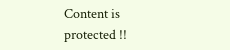Content is protected !!